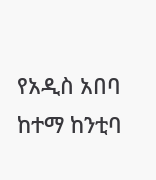የአዲስ አበባ ከተማ ከንቲባ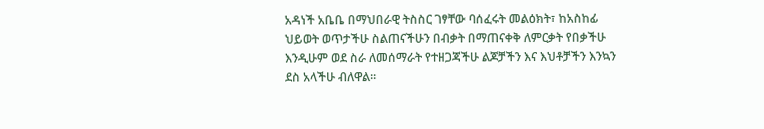አዳነች አቤቤ በማህበራዊ ትስስር ገፃቸው ባሰፈሩት መልዕክት፣ ከአስከፊ ህይወት ወጥታችሁ ስልጠናችሁን በብቃት በማጠናቀቅ ለምርቃት የበቃችሁ እንዲሁም ወደ ስራ ለመሰማራት የተዘጋጃችሁ ልጆቻችን እና እህቶቻችን እንኳን ደስ አላችሁ ብለዋል፡፡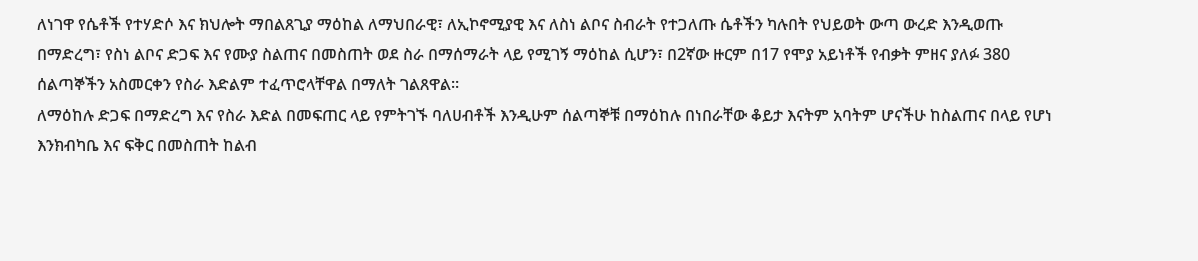ለነገዋ የሴቶች የተሃድሶ እና ክህሎት ማበልጸጊያ ማዕከል ለማህበራዊ፣ ለኢኮኖሚያዊ እና ለስነ ልቦና ስብራት የተጋለጡ ሴቶችን ካሉበት የህይወት ውጣ ውረድ እንዲወጡ በማድረግ፣ የስነ ልቦና ድጋፍ እና የሙያ ስልጠና በመስጠት ወደ ስራ በማሰማራት ላይ የሚገኝ ማዕከል ሲሆን፣ በ2ኛው ዙርም በ17 የሞያ አይነቶች የብቃት ምዘና ያለፉ 380 ሰልጣኞችን አስመርቀን የስራ እድልም ተፈጥሮላቸዋል በማለት ገልጸዋል።
ለማዕከሉ ድጋፍ በማድረግ እና የስራ እድል በመፍጠር ላይ የምትገኙ ባለሀብቶች እንዲሁም ሰልጣኞቹ በማዕከሉ በነበራቸው ቆይታ እናትም አባትም ሆናችሁ ከስልጠና በላይ የሆነ እንክብካቤ እና ፍቅር በመስጠት ከልብ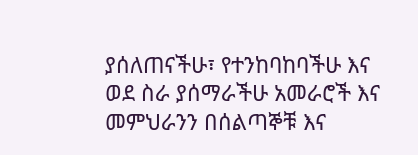ያሰለጠናችሁ፣ የተንከባከባችሁ እና ወደ ስራ ያሰማራችሁ አመራሮች እና መምህራንን በሰልጣኞቹ እና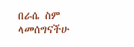በራሴ ስም ላመሰግናችሁ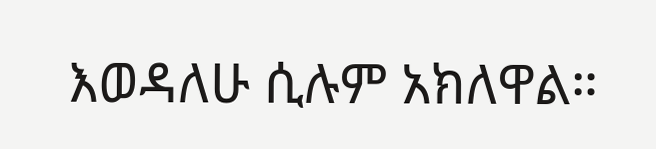እወዳለሁ ሲሉም አክለዋል።